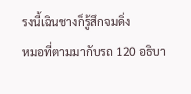รงนี้เฉินชางก็รู้สึกจมดิ่ง
หมอที่ตามมากับรถ 120 อธิบา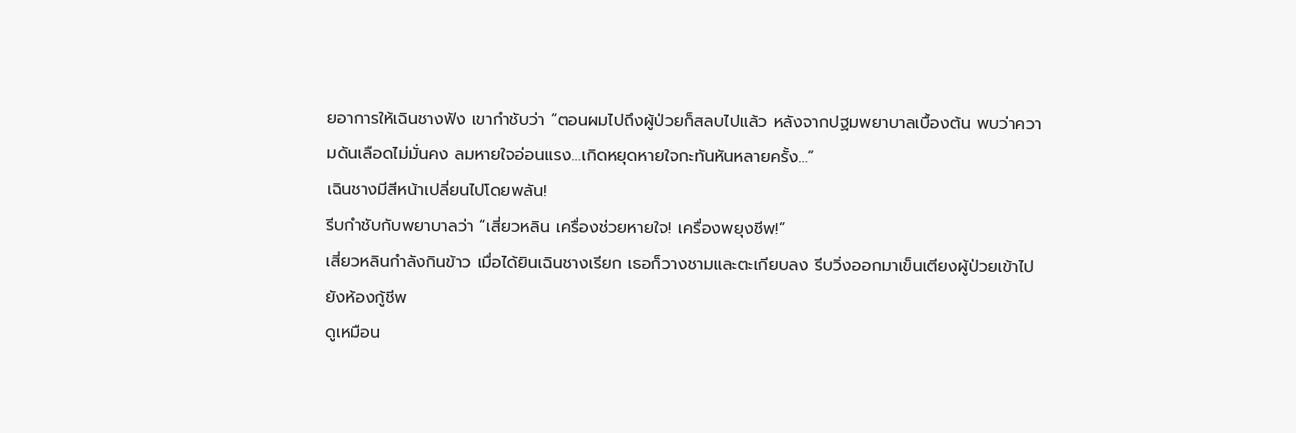ยอาการให้เฉินชางฟัง เขากำชับว่า “ตอนผมไปถึงผู้ป่วยก็สลบไปแล้ว หลังจากปฐมพยาบาลเบื้องต้น พบว่าความดันเลือดไม่มั่นคง ลมหายใจอ่อนแรง…เกิดหยุดหายใจกะทันหันหลายครั้ง…”
เฉินชางมีสีหน้าเปลี่ยนไปโดยพลัน!
รีบกำชับกับพยาบาลว่า “เสี่ยวหลิน เครื่องช่วยหายใจ! เครื่องพยุงชีพ!”
เสี่ยวหลินกำลังกินข้าว เมื่อได้ยินเฉินชางเรียก เธอก็วางชามและตะเกียบลง รีบวิ่งออกมาเข็นเตียงผู้ป่วยเข้าไปยังห้องกู้ชีพ
ดูเหมือน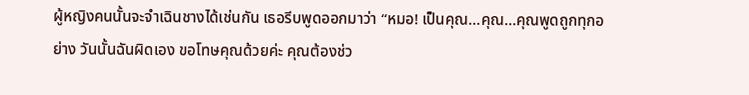ผู้หญิงคนนั้นจะจำเฉินชางได้เช่นกัน เธอรีบพูดออกมาว่า “หมอ! เป็นคุณ…คุณ…คุณพูดถูกทุกอย่าง วันนั้นฉันผิดเอง ขอโทษคุณด้วยค่ะ คุณต้องช่ว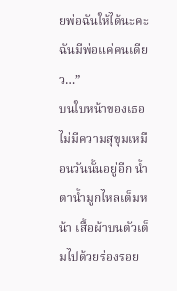ยพ่อฉันให้ได้นะคะ ฉันมีพ่อแค่คนเดียว…”
บนใบหน้าของเธอไม่มีความสุขุมเหมือนวันนั้นอยู่อีก น้ำตาน้ำมูกไหลเต็มหน้า เสื้อผ้าบนตัวเต็มไปด้วยร่องรอย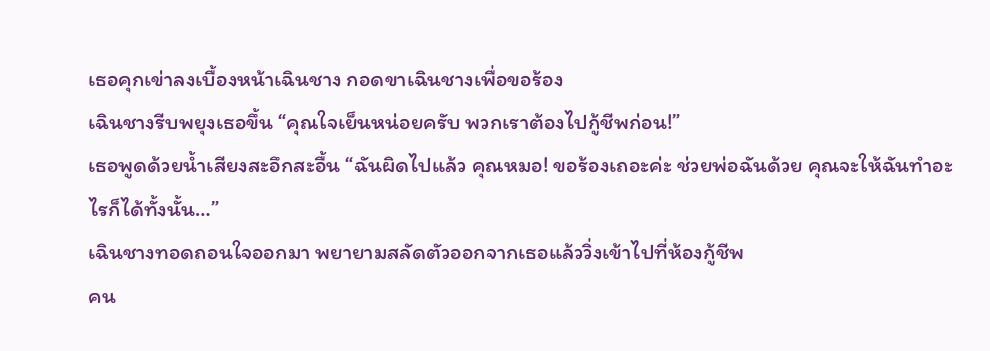เธอคุกเข่าลงเบื้องหน้าเฉินชาง กอดขาเฉินชางเพื่อขอร้อง
เฉินชางรีบพยุงเธอขึ้น “คุณใจเย็นหน่อยครับ พวกเราต้องไปกู้ชีพก่อน!”
เธอพูดด้วยน้ำเสียงสะอึกสะอื้น “ฉันผิดไปแล้ว คุณหมอ! ขอร้องเถอะค่ะ ช่วยพ่อฉันด้วย คุณจะให้ฉันทำอะไรก็ได้ทั้งนั้น…”
เฉินชางทอดถอนใจออกมา พยายามสลัดตัวออกจากเธอแล้ววิ่งเข้าไปที่ห้องกู้ชีพ
คน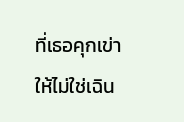ที่เธอคุกเข่าให้ไม่ใช่เฉิน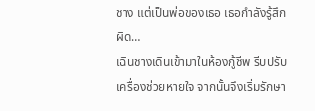ชาง แต่เป็นพ่อของเธอ เธอกำลังรู้สึกผิด…
เฉินชางเดินเข้ามาในห้องกู้ชีพ รีบปรับเครื่องช่วยหายใจ จากนั้นจึงเริ่มรักษา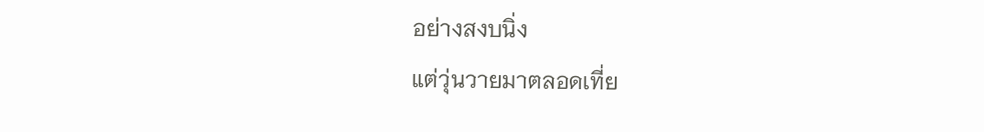อย่างสงบนิ่ง
แต่วุ่นวายมาตลอดเที่ย